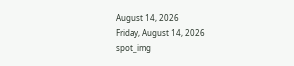August 14, 2026
Friday, August 14, 2026
spot_img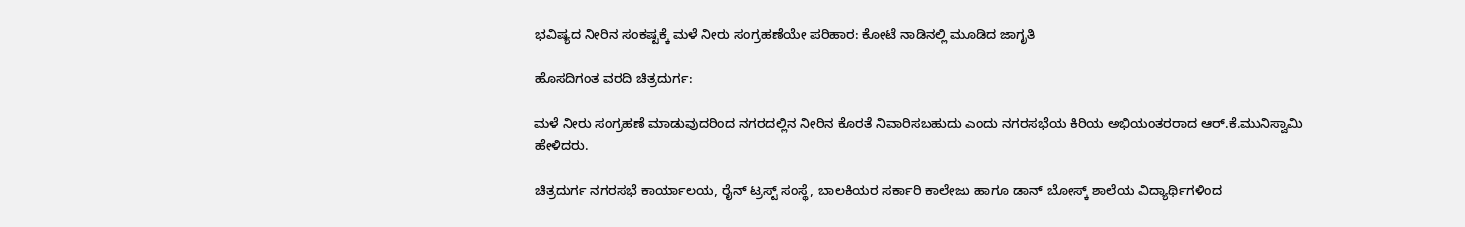ಭವಿಷ್ಯದ ನೀರಿನ ಸಂಕಷ್ಟಕ್ಕೆ ಮಳೆ ನೀರು ಸಂಗ್ರಹಣೆಯೇ ಪರಿಹಾರ: ಕೋಟೆ ನಾಡಿನಲ್ಲಿ ಮೂಡಿದ ಜಾಗೃತಿ

ಹೊಸದಿಗಂತ ವರದಿ ಚಿತ್ರದುರ್ಗ:

ಮಳೆ ನೀರು ಸಂಗ್ರಹಣೆ ಮಾಡುವುದರಿಂದ ನಗರದಲ್ಲಿನ ನೀರಿನ ಕೊರತೆ ನಿವಾರಿಸಬಹುದು ಎಂದು ನಗರಸಭೆಯ ಕಿರಿಯ ಅಭಿಯಂತರರಾದ ಆರ್.ಕೆ.ಮುನಿಸ್ವಾಮಿ ಹೇಳಿದರು.

ಚಿತ್ರದುರ್ಗ ನಗರಸಭೆ ಕಾರ್ಯಾಲಯ, ರೈನ್ ಟ್ರಸ್ಟ್ ಸಂಸ್ಥೆ, ಬಾಲಕಿಯರ ಸರ್ಕಾರಿ ಕಾಲೇಜು ಹಾಗೂ ಡಾನ್ ಬೋಸ್ಕ್ ಶಾಲೆಯ ವಿದ್ಯಾರ್ಥಿಗಳಿಂದ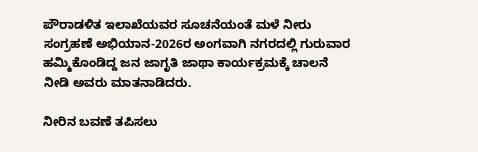ಪೌರಾಡಳಿತ ಇಲಾಖೆಯವರ ಸೂಚನೆಯಂತೆ ಮಳೆ ನೀರು ಸಂಗ್ರಹಣೆ ಅಭಿಯಾನ-2026ರ ಅಂಗವಾಗಿ ನಗರದಲ್ಲಿ ಗುರುವಾರ ಹಮ್ಮಿಕೊಂಡಿದ್ದ ಜನ ಜಾಗೃತಿ ಜಾಥಾ ಕಾರ್ಯಕ್ರಮಕ್ಕೆ ಚಾಲನೆ ನೀಡಿ ಅವರು ಮಾತನಾಡಿದರು.

ನೀರಿನ ಬವಣೆ ತಪಿಸಲು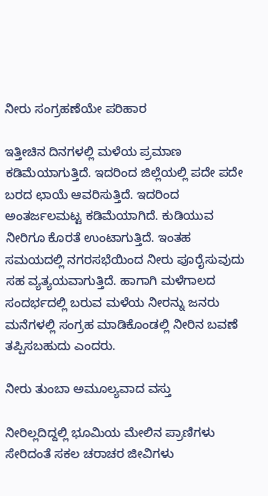ನೀರು ಸಂಗ್ರಹಣೆಯೇ ಪರಿಹಾರ

ಇತ್ತೀಚಿನ ದಿನಗಳಲ್ಲಿ ಮಳೆಯ ಪ್ರಮಾಣ ಕಡಿಮೆಯಾಗುತ್ತಿದೆ. ಇದರಿಂದ ಜಿಲ್ಲೆಯಲ್ಲಿ ಪದೇ ಪದೇ ಬರದ ಛಾಯೆ ಆವರಿಸುತ್ತಿದೆ. ಇದರಿಂದ ಅಂತರ್ಜಲಮಟ್ಟ ಕಡಿಮೆಯಾಗಿದೆ. ಕುಡಿಯುವ ನೀರಿಗೂ ಕೊರತೆ ಉಂಟಾಗುತ್ತಿದೆ. ಇಂತಹ ಸಮಯದಲ್ಲಿ ನಗರಸಭೆಯಿಂದ ನೀರು ಪೂರೈಸುವುದು ಸಹ ವ್ಯತ್ಯಯವಾಗುತ್ತಿದೆ. ಹಾಗಾಗಿ ಮಳೆಗಾಲದ ಸಂದರ್ಭದಲ್ಲಿ ಬರುವ ಮಳೆಯ ನೀರನ್ನು ಜನರು ಮನೆಗಳಲ್ಲಿ ಸಂಗ್ರಹ ಮಾಡಿಕೊಂಡಲ್ಲಿ ನೀರಿನ ಬವಣೆ ತಪ್ಪಿಸಬಹುದು ಎಂದರು.

ನೀರು ತುಂಬಾ ಅಮೂಲ್ಯವಾದ ವಸ್ತು

ನೀರಿಲ್ಲದಿದ್ದಲ್ಲಿ ಭೂಮಿಯ ಮೇಲಿನ ಪ್ರಾಣಿಗಳು ಸೇರಿದಂತೆ ಸಕಲ ಚರಾಚರ ಜೀವಿಗಳು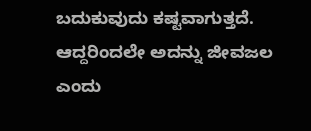ಬದುಕುವುದು ಕಷ್ಟವಾಗುತ್ತದೆ. ಆದ್ದರಿಂದಲೇ ಅದನ್ನು ಜೀವಜಲ ಎಂದು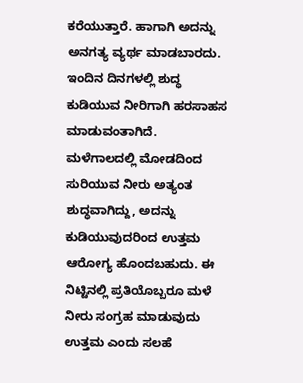ಕರೆಯುತ್ತಾರೆ. ಹಾಗಾಗಿ ಅದನ್ನು ಅನಗತ್ಯ ವ್ಯರ್ಥ ಮಾಡಬಾರದು. ಇಂದಿನ ದಿನಗಳಲ್ಲಿ ಶುದ್ಧ ಕುಡಿಯುವ ನೀರಿಗಾಗಿ ಹರಸಾಹಸ ಮಾಡುವಂತಾಗಿದೆ. ಮಳೆಗಾಲದಲ್ಲಿ ಮೋಡದಿಂದ ಸುರಿಯುವ ನೀರು ಅತ್ಯಂತ ಶುದ್ಧವಾಗಿದ್ದು, ಅದನ್ನು ಕುಡಿಯುವುದರಿಂದ ಉತ್ತಮ ಆರೋಗ್ಯ ಹೊಂದಬಹುದು. ಈ ನಿಟ್ಟಿನಲ್ಲಿ ಪ್ರತಿಯೊಬ್ಬರೂ ಮಳೆ ನೀರು ಸಂಗ್ರಹ ಮಾಡುವುದು ಉತ್ತಮ ಎಂದು ಸಲಹೆ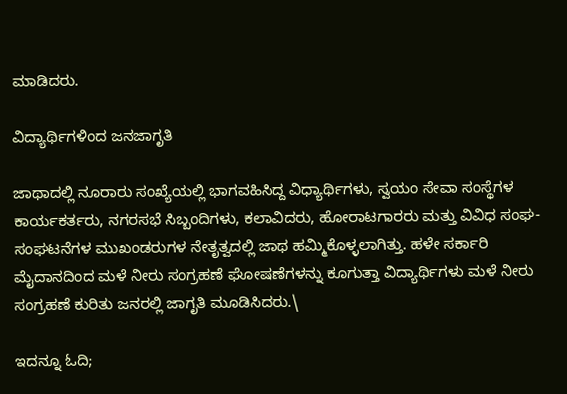ಮಾಡಿದರು.

ವಿದ್ಯಾರ್ಥಿಗಳಿಂದ ಜನಜಾಗೃತಿ

ಜಾಥಾದಲ್ಲಿ ನೂರಾರು ಸಂಖ್ಯೆಯಲ್ಲಿ ಭಾಗವಹಿಸಿದ್ದ ವಿಧ್ಯಾರ್ಥಿಗಳು, ಸ್ವಯಂ ಸೇವಾ ಸಂಸ್ಥೆಗಳ ಕಾರ್ಯಕರ್ತರು, ನಗರಸಭೆ ಸಿಬ್ಬಂದಿಗಳು, ಕಲಾವಿದರು, ಹೋರಾಟಗಾರರು ಮತ್ತು ವಿವಿಧ ಸಂಘ-ಸಂಘಟನೆಗಳ ಮುಖಂಡರುಗಳ ನೇತೃತ್ವದಲ್ಲಿ ಜಾಥ ಹಮ್ಮಿಕೊಳ್ಳಲಾಗಿತ್ತು. ಹಳೇ ಸರ್ಕಾರಿ ಮೈದಾನದಿಂದ ಮಳೆ ನೀರು ಸಂಗ್ರಹಣೆ ಘೋಷಣೆಗಳನ್ನು ಕೂಗುತ್ತಾ ವಿದ್ಯಾರ್ಥಿಗಳು ಮಳೆ ನೀರು ಸಂಗ್ರಹಣೆ ಕುರಿತು ಜನರಲ್ಲಿ ಜಾಗೃತಿ ಮೂಡಿಸಿದರು.\

ಇದನ್ನೂ ಓದಿ;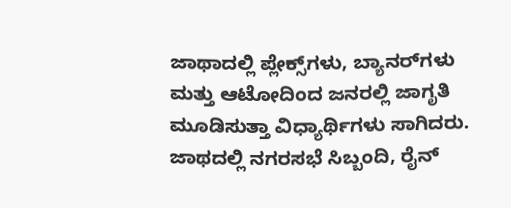ಜಾಥಾದಲ್ಲಿ ಪ್ಲೇಕ್ಸ್‌ಗಳು, ಬ್ಯಾನರ್‌ಗಳು ಮತ್ತು ಆಟೋದಿಂದ ಜನರಲ್ಲಿ ಜಾಗೃತಿ ಮೂಡಿಸುತ್ತಾ ವಿಧ್ಯಾರ್ಥಿಗಳು ಸಾಗಿದರು. ಜಾಥದಲ್ಲಿ ನಗರಸಭೆ ಸಿಬ್ಬಂದಿ, ರೈನ್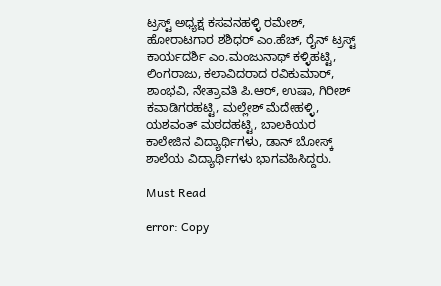ಟ್ರಸ್ಟ್ ಅಧ್ಯಕ್ಷ ಕಸವನಹಳ್ಳಿ ರಮೇಶ್, ಹೋರಾಟಗಾರ ಶಶಿಧರ್ ಎಂ.ಹೆಚ್, ರೈನ್ ಟ್ರಸ್ಟ್ ಕಾರ್ಯದರ್ಶಿ ಎಂ.ಮಂಜುನಾಥ್ ಕಳ್ಳಿಹಟ್ಟಿ, ಲಿಂಗರಾಜು, ಕಲಾವಿದರಾದ ರವಿಕುಮಾರ್, ಶಾಂಭವಿ, ನೇತ್ರಾವತಿ ಪಿ.ಆರ್, ಉಷಾ, ಗಿರೀಶ್ ಕವಾಡಿಗರಹಟ್ಟಿ, ಮಲ್ಲೇಶ್ ಮೆದೇಹಳ್ಳಿ, ಯಶವಂತ್ ಮಠದಹಟ್ಟಿ, ಬಾಲಕಿಯರ ಕಾಲೇಜಿನ ವಿದ್ಯಾರ್ಥಿಗಳು, ಡಾನ್ ಬೋಸ್ಕ್ ಶಾಲೆಯ ವಿದ್ಯಾರ್ಥಿಗಳು ಭಾಗವಹಿಸಿದ್ದರು.

Must Read

error: Copy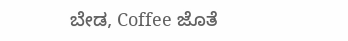ಬೇಡ, Coffee ಜೊತೆ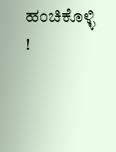ಹಂಚಿಕೊಳ್ಳಿ !